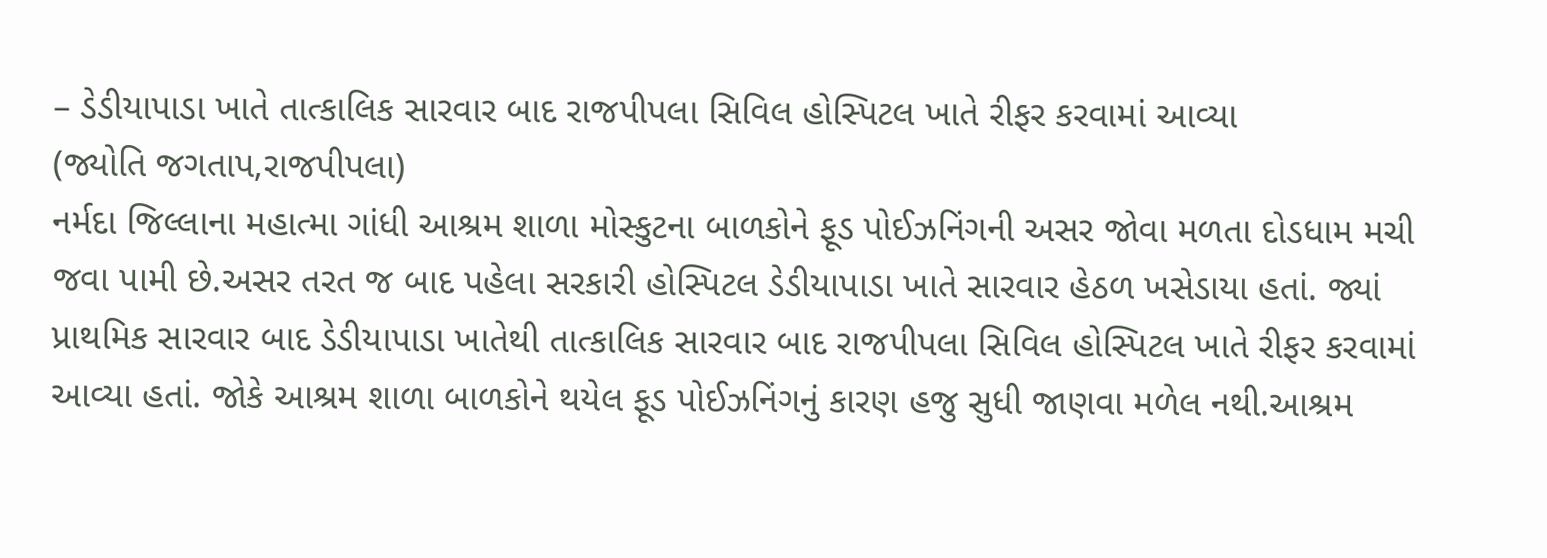– ડેડીયાપાડા ખાતે તાત્કાલિક સારવાર બાદ રાજપીપલા સિવિલ હોસ્પિટલ ખાતે રીફર કરવામાં આવ્યા
(જ્યોતિ જગતાપ,રાજપીપલા)
નર્મદા જિલ્લાના મહાત્મા ગાંધી આશ્રમ શાળા મોસ્કુટના બાળકોને ફૂડ પોઈઝનિંગની અસર જોવા મળતા દોડધામ મચી જવા પામી છે.અસર તરત જ બાદ પહેલા સરકારી હોસ્પિટલ ડેડીયાપાડા ખાતે સારવાર હેઠળ ખસેડાયા હતાં. જ્યાં પ્રાથમિક સારવાર બાદ ડેડીયાપાડા ખાતેથી તાત્કાલિક સારવાર બાદ રાજપીપલા સિવિલ હોસ્પિટલ ખાતે રીફર કરવામાં આવ્યા હતાં. જોકે આશ્રમ શાળા બાળકોને થયેલ ફૂડ પોઈઝનિંગનું કારણ હજુ સુધી જાણવા મળેલ નથી.આશ્રમ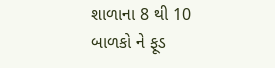શાળાના 8 થી 10 બાળકો ને ફૂડ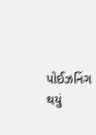પોઈઝનિંગ થયું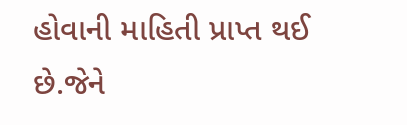હોવાની માહિતી પ્રાપ્ત થઈ છે.જેને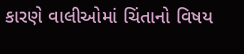કારણે વાલીઓમાં ચિંતાનો વિષય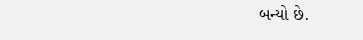બન્યો છે.